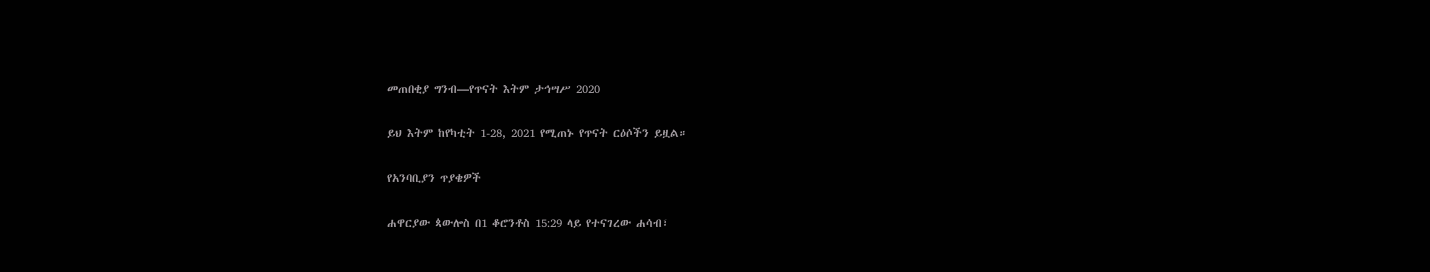መጠበቂያ ግንብ—የጥናት እትም ታኅሣሥ 2020

ይህ እትም ከየካቲት 1-28, 2021 የሚጠኑ የጥናት ርዕሶችን ይዟል።

የአንባቢያን ጥያቄዎች

ሐዋርያው ጳውሎስ በ1 ቆሮንቶስ 15:29 ላይ የተናገረው ሐሳብ፣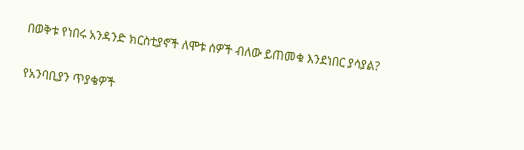በወቅቱ የነበሩ አንዳንድ ክርስቲያኖች ለሞቱ ሰዎች ብለው ይጠመቁ እንደነበር ያሳያል?

የአንባቢያን ጥያቄዎች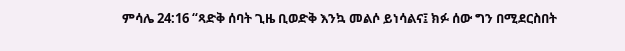ምሳሌ 24:16 “ጻድቅ ሰባት ጊዜ ቢወድቅ እንኳ መልሶ ይነሳልና፤ ክፉ ሰው ግን በሚደርስበት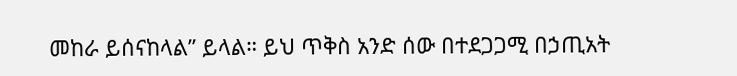መከራ ይሰናከላል” ይላል። ይህ ጥቅስ አንድ ሰው በተደጋጋሚ በኃጢአት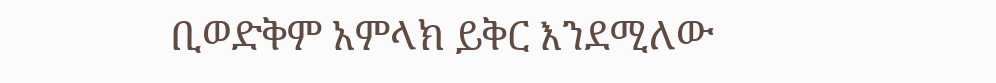ቢወድቅም አምላክ ይቅር እንደሚለው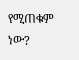የሚጠቁም ነው?